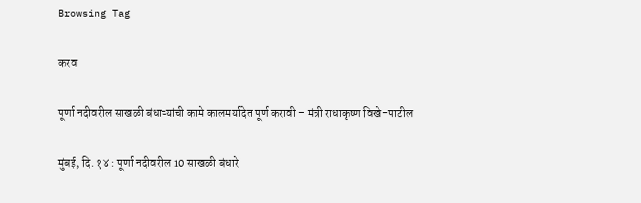Browsing Tag

करव

पूर्णा नदीवरील साखळी बंधाऱ्यांची कामे कालमर्यादेत पूर्ण करावी – मंत्री राधाकृष्ण विखे-पाटील

मुंबई, दि. १४ : पूर्णा नदीवरील 10 साखळी बंधारे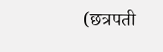(छत्रपती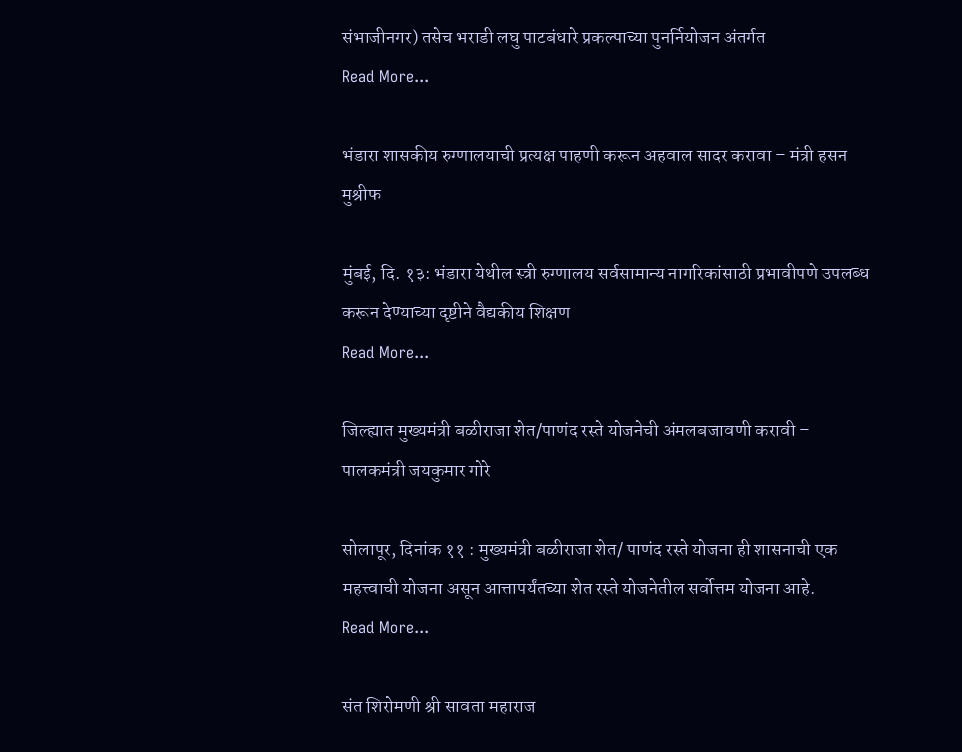संभाजीनगर) तसेच भराडी लघु पाटबंधारे प्रकल्पाच्या पुनर्नियोजन अंतर्गत
Read More...

भंडारा शासकीय रुग्णालयाची प्रत्यक्ष पाहणी करून अहवाल सादर करावा – मंत्री हसन मुश्रीफ

मुंबई, दि. १३: भंडारा येथील स्त्री रुग्णालय सर्वसामान्य नागरिकांसाठी प्रभावीपणे उपलब्ध करून देण्याच्या दृष्टीने वैद्यकीय शिक्षण
Read More...

जिल्ह्यात मुख्यमंत्री बळीराजा शेत/पाणंद रस्ते योजनेची अंमलबजावणी करावी – पालकमंत्री जयकुमार गोरे

सोलापूर, दिनांक ११ : मुख्यमंत्री बळीराजा शेत/ पाणंद रस्ते योजना ही शासनाची एक महत्त्वाची योजना असून आत्तापर्यंतच्या शेत रस्ते योजनेतील सर्वोत्तम योजना आहे.
Read More...

संत शिरोमणी श्री सावता महाराज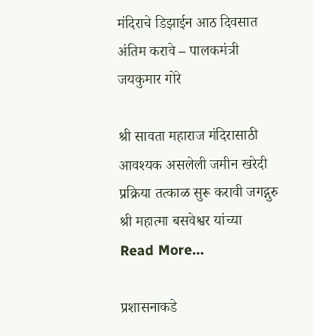मंदिराचे डिझाईन आठ दिवसात अंतिम करावे – पालकमंत्री जयकुमार गोरे

श्री सावता महाराज मंदिरासाठी आवश्यक असलेली जमीन खरेदी प्रक्रिया तत्काळ सुरू करावी जगद्गुरु श्री महात्मा बसवेश्वर यांच्या
Read More...

प्रशासनाकडे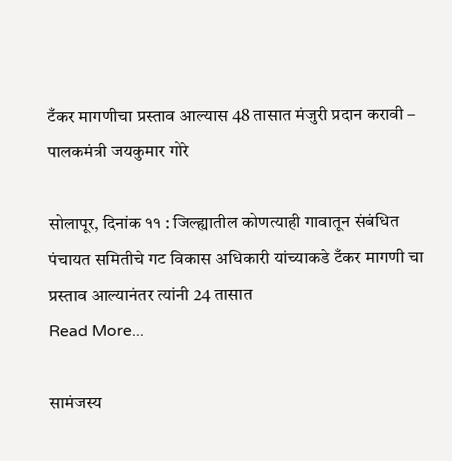टँकर मागणीचा प्रस्ताव आल्यास 48 तासात मंजुरी प्रदान करावी – पालकमंत्री जयकुमार गोरे

सोलापूर, दिनांक ११ : जिल्ह्यातील कोणत्याही गावातून संबंधित पंचायत समितीचे गट विकास अधिकारी यांच्याकडे टँकर मागणी चा प्रस्ताव आल्यानंतर त्यांनी 24 तासात
Read More...

सामंजस्य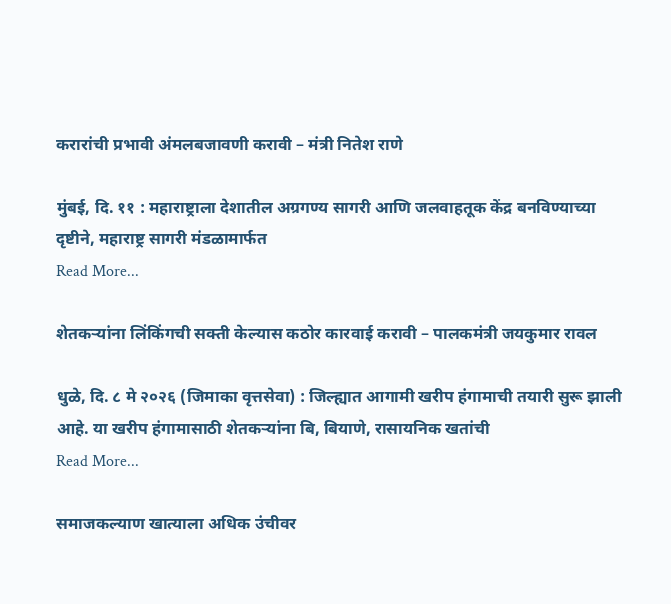करारांची प्रभावी अंमलबजावणी करावी – मंत्री नितेश राणे

मुंबई, दि. ११ : महाराष्ट्राला देशातील अग्रगण्य सागरी आणि जलवाहतूक केंद्र बनविण्याच्या दृष्टीने, महाराष्ट्र सागरी मंडळामार्फत
Read More...

शेतकऱ्यांना लिंकिंगची सक्ती केल्यास कठोर कारवाई करावी – पालकमंत्री जयकुमार रावल

धुळे, दि. ८ मे २०२६ (जिमाका वृत्तसेवा) : जिल्ह्यात आगामी खरीप हंगामाची तयारी सुरू झाली आहे. या खरीप हंगामासाठी शेतकऱ्यांना बि, बियाणे, रासायनिक खतांची
Read More...

समाजकल्याण खात्याला अधिक उंचीवर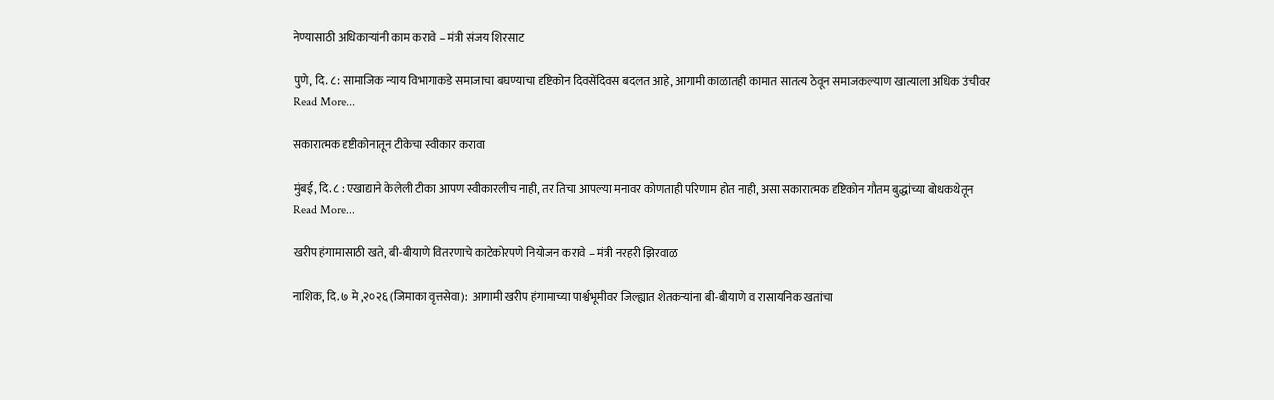नेण्यासाठी अधिकाऱ्यांनी काम करावे – मंत्री संजय शिरसाट

पुणे, दि. ८: सामाजिक न्याय विभागाकडे समाजाचा बघण्याचा दृष्टिकोन दिवसेंदिवस बदलत आहे, आगामी काळातही कामात सातत्य ठेवून समाजकल्याण खात्याला अधिक उंचीवर
Read More...

सकारात्मक दृष्टीकोनातून टीकेचा स्वीकार करावा

मुंबई, दि. ८ : एखाद्याने केलेली टीका आपण स्वीकारलीच नाही, तर तिचा आपल्या मनावर कोणताही परिणाम होत नाही, असा सकारात्मक दृष्टिकोन गौतम बुद्धांच्या बोधकथेतून
Read More...

खरीप हंगामासाठी खते, बी-बीयाणे वितरणाचे काटेकोरपणे नियोजन करावे – मंत्री नरहरी झिरवाळ

नाशिक, दि. ७ मे ,२०२६ (जिमाका वृत्तसेवा):  आगामी खरीप हंगामाच्या पार्श्वभूमीवर जिल्ह्यात शेतकऱ्यांना बी-बीयाणे व रासायनिक खतांचा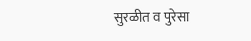सुरळीत व पुरेसा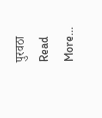पुरवठा
Read More...